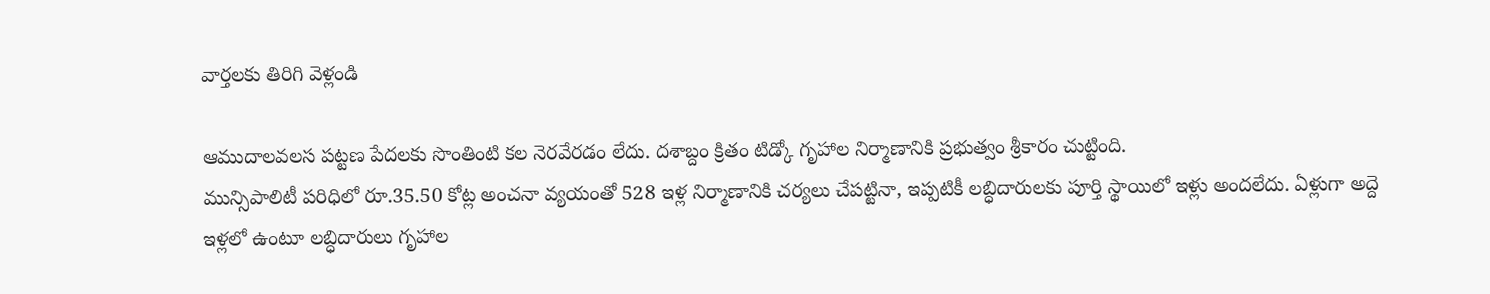వార్తలకు తిరిగి వెళ్లండి

ఆముదాలవలస పట్టణ పేదలకు సొంతింటి కల నెరవేరడం లేదు. దశాబ్దం క్రితం టిడ్కో గృహాల నిర్మాణానికి ప్రభుత్వం శ్రీకారం చుట్టింది.
మున్సిపాలిటీ పరిధిలో రూ.35.50 కోట్ల అంచనా వ్యయంతో 528 ఇళ్ల నిర్మాణానికి చర్యలు చేపట్టినా, ఇప్పటికీ లబ్ధిదారులకు పూర్తి స్థాయిలో ఇళ్లు అందలేదు. ఏళ్లుగా అద్దె ఇళ్లలో ఉంటూ లబ్ధిదారులు గృహాల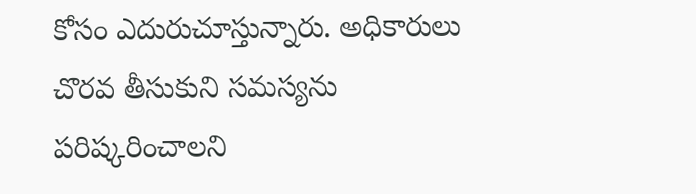కోసం ఎదురుచూస్తున్నారు. అధికారులు చొరవ తీసుకుని సమస్యను పరిష్కరించాలని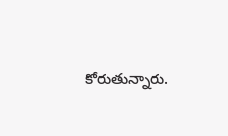కోరుతున్నారు.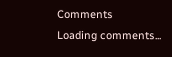Comments
Loading comments...